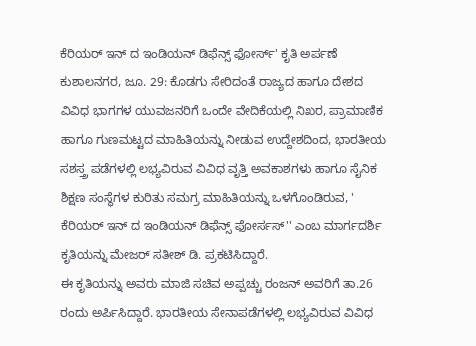ಕೆರಿಯರ್ ಇನ್ ದ ಇಂಡಿಯನ್ ಡಿಫೆನ್ಸ್ ಫೋರ್ಸ್' ಕೃತಿ ಅರ್ಪಣೆ
ಕುಶಾಲನಗರ, ಜೂ. 29: ಕೊಡಗು ಸೇರಿದಂತೆ ರಾಜ್ಯದ ಹಾಗೂ ದೇಶದ ವಿವಿಧ ಭಾಗಗಳ ಯುವಜನರಿಗೆ ಒಂದೇ ವೇದಿಕೆಯಲ್ಲಿ ನಿಖರ, ಪ್ರಾಮಾಣಿಕ ಹಾಗೂ ಗುಣಮಟ್ಟದ ಮಾಹಿತಿಯನ್ನು ನೀಡುವ ಉದ್ದೇಶದಿಂದ, ಭಾರತೀಯ ಸಶಸ್ತ್ರ ಪಡೆಗಳಲ್ಲಿ ಲಭ್ಯವಿರುವ ವಿವಿಧ ವೃತ್ತಿ ಅವಕಾಶಗಳು ಹಾಗೂ ಸೈನಿಕ ಶಿಕ್ಷಣ ಸಂಸ್ಥೆಗಳ ಕುರಿತು ಸಮಗ್ರ ಮಾಹಿತಿಯನ್ನು ಒಳಗೊಂಡಿರುವ, ' ಕೆರಿಯರ್ ಇನ್ ದ ಇಂಡಿಯನ್ ಡಿಫೆನ್ಸ್ ಫೋರ್ಸಸ್'' ಎಂಬ ಮಾರ್ಗದರ್ಶಿ ಕೃತಿಯನ್ನು ಮೇಜರ್ ಸತೀಶ್ ಡಿ. ಪ್ರಕಟಿಸಿದ್ದಾರೆ.
ಈ ಕೃತಿಯನ್ನು ಅವರು ಮಾಜಿ ಸಚಿವ ಅಪ್ಪಚ್ಚು ರಂಜನ್ ಅವರಿಗೆ ತಾ.26 ರಂದು ಅರ್ಪಿಸಿದ್ದಾರೆ. ಭಾರತೀಯ ಸೇನಾಪಡೆಗಳಲ್ಲಿ ಲಭ್ಯವಿರುವ ವಿವಿಧ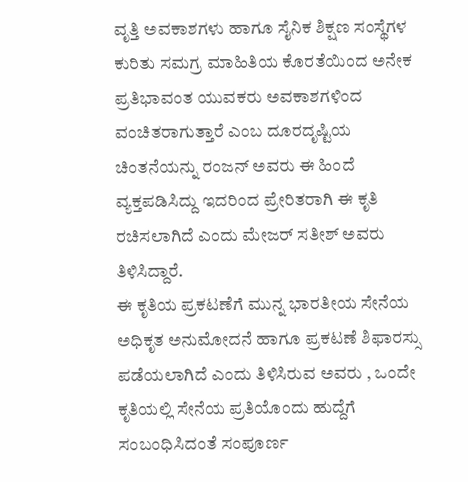ವೃತ್ತಿ ಅವಕಾಶಗಳು ಹಾಗೂ ಸೈನಿಕ ಶಿಕ್ಷಣ ಸಂಸ್ಥೆಗಳ ಕುರಿತು ಸಮಗ್ರ ಮಾಹಿತಿಯ ಕೊರತೆಯಿಂದ ಅನೇಕ ಪ್ರತಿಭಾವಂತ ಯುವಕರು ಅವಕಾಶಗಳಿಂದ ವಂಚಿತರಾಗುತ್ತಾರೆ ಎಂಬ ದೂರದೃಷ್ಟಿಯ ಚಿಂತನೆಯನ್ನು ರಂಜನ್ ಅವರು ಈ ಹಿಂದೆ ವ್ಯಕ್ತಪಡಿಸಿದ್ದು ಇದರಿಂದ ಪ್ರೇರಿತರಾಗಿ ಈ ಕೃತಿ ರಚಿಸಲಾಗಿದೆ ಎಂದು ಮೇಜರ್ ಸತೀಶ್ ಅವರು ತಿಳಿಸಿದ್ದಾರೆ.
ಈ ಕೃತಿಯ ಪ್ರಕಟಣೆಗೆ ಮುನ್ನ ಭಾರತೀಯ ಸೇನೆಯ ಅಧಿಕೃತ ಅನುಮೋದನೆ ಹಾಗೂ ಪ್ರಕಟಣೆ ಶಿಫಾರಸ್ಸು ಪಡೆಯಲಾಗಿದೆ ಎಂದು ತಿಳಿಸಿರುವ ಅವರು , ಒಂದೇ ಕೃತಿಯಲ್ಲಿ ಸೇನೆಯ ಪ್ರತಿಯೊಂದು ಹುದ್ದೆಗೆ ಸಂಬಂಧಿಸಿದಂತೆ ಸಂಪೂರ್ಣ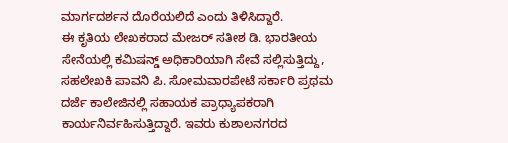ಮಾರ್ಗದರ್ಶನ ದೊರೆಯಲಿದೆ ಎಂದು ತಿಳಿಸಿದ್ದಾರೆ.
ಈ ಕೃತಿಯ ಲೇಖಕರಾದ ಮೇಜರ್ ಸತೀಶ ಡಿ. ಭಾರತೀಯ ಸೇನೆಯಲ್ಲಿ ಕಮಿಷನ್ಡ್ ಅಧಿಕಾರಿಯಾಗಿ ಸೇವೆ ಸಲ್ಲಿಸುತ್ತಿದ್ದು, ಸಹಲೇಖಕಿ ಪಾವನಿ ಪಿ. ಸೋಮವಾರಪೇಟೆ ಸರ್ಕಾರಿ ಪ್ರಥಮ ದರ್ಜೆ ಕಾಲೇಜಿನಲ್ಲಿ ಸಹಾಯಕ ಪ್ರಾಧ್ಯಾಪಕರಾಗಿ ಕಾರ್ಯನಿರ್ವಹಿಸುತ್ತಿದ್ದಾರೆ. ಇವರು ಕುಶಾಲನಗರದ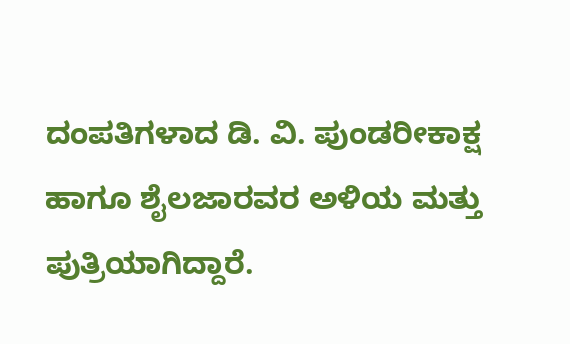ದಂಪತಿಗಳಾದ ಡಿ. ವಿ. ಪುಂಡರೀಕಾಕ್ಷ ಹಾಗೂ ಶೈಲಜಾರವರ ಅಳಿಯ ಮತ್ತು ಪುತ್ರಿಯಾಗಿದ್ದಾರೆ.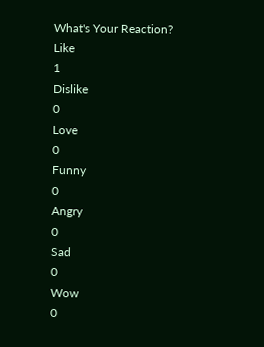What's Your Reaction?
Like
1
Dislike
0
Love
0
Funny
0
Angry
0
Sad
0
Wow
0